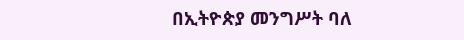በኢትዮጵያ መንግሥት ባለ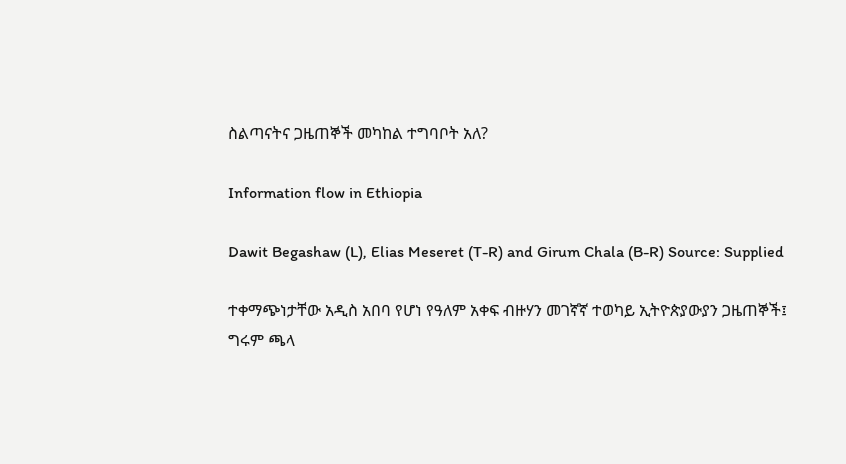ስልጣናትና ጋዜጠኞች መካከል ተግባቦት አለ?

Information flow in Ethiopia

Dawit Begashaw (L), Elias Meseret (T-R) and Girum Chala (B-R) Source: Supplied

ተቀማጭነታቸው አዲስ አበባ የሆነ የዓለም አቀፍ ብዙሃን መገኛኛ ተወካይ ኢትዮጵያውያን ጋዜጠኞች፤ ግሩም ጫላ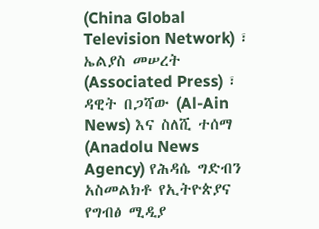(China Global Television Network) ፣ ኤልያስ መሠረት (Associated Press) ፣ ዳዊት በጋሻው (Al-Ain News) እና ስለሺ ተሰማ (Anadolu News Agency) የሕዳሴ ግድብን አስመልክቶ የኢትዮጵያና የግብፅ ሚዲያ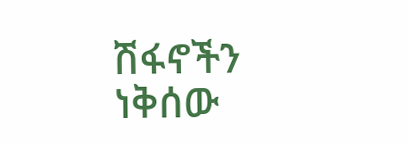ሽፋኖችን ነቅሰው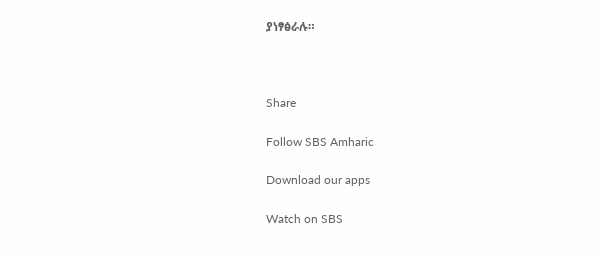ያነፃፅራሉ።



Share

Follow SBS Amharic

Download our apps

Watch on SBS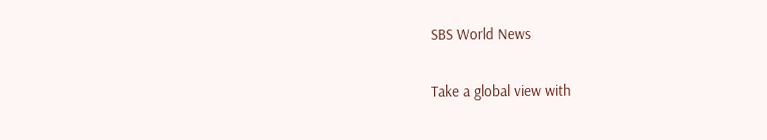SBS World News

Take a global view with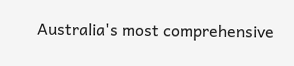Australia's most comprehensive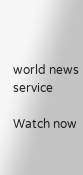world news service

Watch now